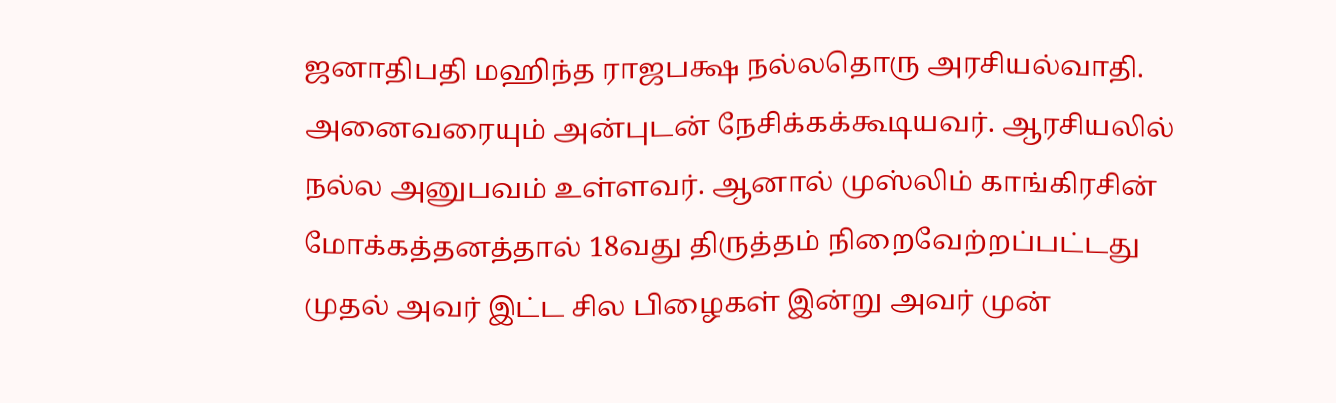ஜனாதிபதி மஹிந்த ராஜபக்ஷ நல்லதொரு அரசியல்வாதி. அனைவரையும் அன்புடன் நேசிக்கக்கூடியவர். ஆரசியலில் நல்ல அனுபவம் உள்ளவர். ஆனால் முஸ்லிம் காங்கிரசின் மோக்கத்தனத்தால் 18வது திருத்தம் நிறைவேற்றப்பட்டது முதல் அவர் இட்ட சில பிழைகள் இன்று அவர் முன்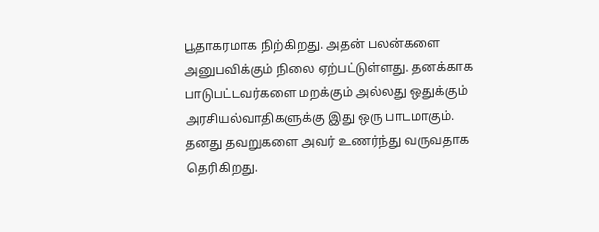பூதாகரமாக நிற்கிறது. அதன் பலன்களை அனுபவிக்கும் நிலை ஏற்பட்டுள்ளது. தனக்காக பாடுபட்டவர்களை மறக்கும் அல்லது ஒதுக்கும் அரசியல்வாதிகளுக்கு இது ஒரு பாடமாகும். தனது தவறுகளை அவர் உணர்ந்து வருவதாக தெரிகிறது.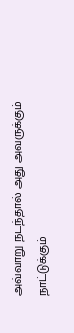அவ்வாறு நடந்தால் அது அவருக்கும் நாட்டுக்கும்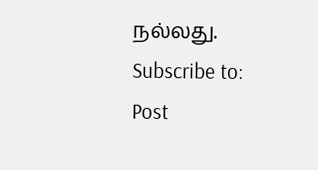நல்லது.
Subscribe to:
Post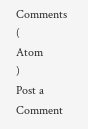Comments
(
Atom
)
Post a Comment